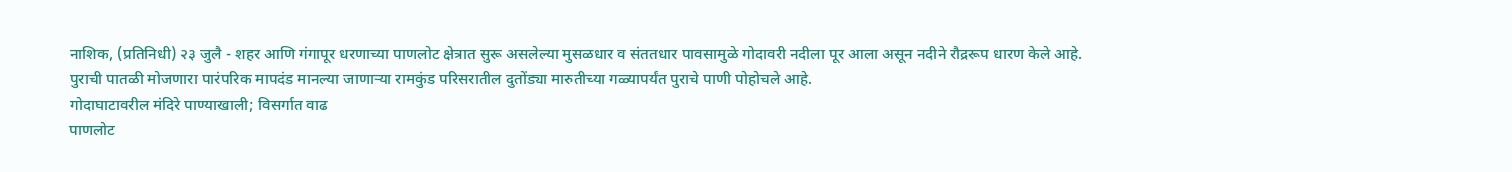नाशिक, (प्रतिनिधी) २३ जुलै - शहर आणि गंगापूर धरणाच्या पाणलोट क्षेत्रात सुरू असलेल्या मुसळधार व संततधार पावसामुळे गोदावरी नदीला पूर आला असून नदीने रौद्ररूप धारण केले आहे. पुराची पातळी मोजणारा पारंपरिक मापदंड मानल्या जाणाऱ्या रामकुंड परिसरातील दुतोंड्या मारुतीच्या गळ्यापर्यंत पुराचे पाणी पोहोचले आहे.
गोदाघाटावरील मंदिरे पाण्याखाली; विसर्गात वाढ
पाणलोट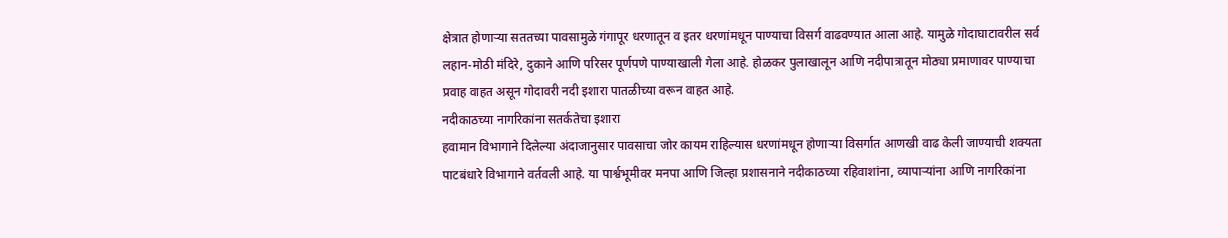क्षेत्रात होणाऱ्या सततच्या पावसामुळे गंगापूर धरणातून व इतर धरणांमधून पाण्याचा विसर्ग वाढवण्यात आला आहे. यामुळे गोदाघाटावरील सर्व लहान-मोठी मंदिरे, दुकाने आणि परिसर पूर्णपणे पाण्याखाली गेला आहे. होळकर पुलाखालून आणि नदीपात्रातून मोठ्या प्रमाणावर पाण्याचा प्रवाह वाहत असून गोदावरी नदी इशारा पातळीच्या वरून वाहत आहे.
नदीकाठच्या नागरिकांना सतर्कतेचा इशारा
हवामान विभागाने दिलेल्या अंदाजानुसार पावसाचा जोर कायम राहिल्यास धरणांमधून होणाऱ्या विसर्गात आणखी वाढ केली जाण्याची शक्यता पाटबंधारे विभागाने वर्तवली आहे. या पार्श्वभूमीवर मनपा आणि जिल्हा प्रशासनाने नदीकाठच्या रहिवाशांना, व्यापाऱ्यांना आणि नागरिकांना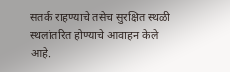सतर्क राहण्याचे तसेच सुरक्षित स्थळी स्थलांतरित होण्याचे आवाहन केले आहे.